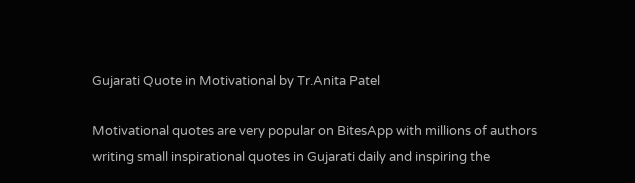Gujarati Quote in Motivational by Tr.Anita Patel

Motivational quotes are very popular on BitesApp with millions of authors writing small inspirational quotes in Gujarati daily and inspiring the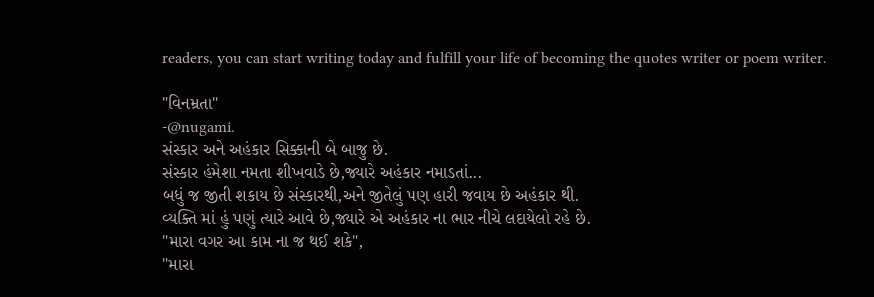readers, you can start writing today and fulfill your life of becoming the quotes writer or poem writer.

"વિનમ્રતા"
-@nugami.
સંસ્કાર અને અહંકાર સિક્કાની બે બાજુ છે.
સંસ્કાર હંમેશા નમતા શીખવાડે છે,જ્યારે અહંકાર નમાડતાં...
બધું જ જીતી શકાય છે સંસ્કારથી,અને જીતેલું પણ હારી જવાય છે અહંકાર થી.
વ્યક્તિ માં હું પણું ત્યારે આવે છે,જ્યારે એ અહંકાર ના ભાર નીચે લદાયેલો રહે છે.
"મારા વગર આ કામ ના જ થઈ શકે",
"મારા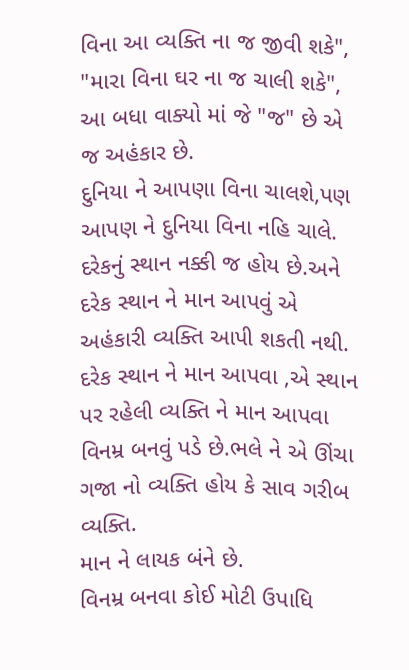વિના આ વ્યક્તિ ના જ જીવી શકે",
"મારા વિના ઘર ના જ ચાલી શકે",
આ બધા વાક્યો માં જે "જ" છે એ જ અહંકાર છે.
દુનિયા ને આપણા વિના ચાલશે,પણ આપણ ને દુનિયા વિના નહિ ચાલે.
દરેકનું સ્થાન નક્કી જ હોય છે.અને દરેક સ્થાન ને માન આપવું એ અહંકારી વ્યક્તિ આપી શકતી નથી. દરેક સ્થાન ને માન આપવા ,એ સ્થાન પર રહેલી વ્યક્તિ ને માન આપવા વિનમ્ર બનવું પડે છે.ભલે ને એ ઊંચા ગજા નો વ્યક્તિ હોય કે સાવ ગરીબ વ્યક્તિ.
માન ને લાયક બંને છે.
વિનમ્ર બનવા કોઈ મોટી ઉપાધિ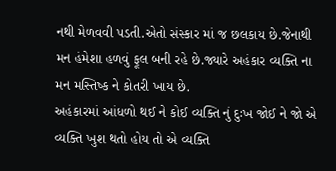નથી મેળવવી પડતી.એતો સંસ્કાર માં જ છલકાય છે.જેનાથી મન હંમેશા હળવું ફૂલ બની રહે છે.જ્યારે અહંકાર વ્યક્તિ ના મન મસ્તિષ્ક ને કોતરી ખાય છે.
અહંકારમાં આંધળો થઈ ને કોઈ વ્યક્તિ નું દુઃખ જોઈ ને જો એ વ્યક્તિ ખુશ થતો હોય તો એ વ્યક્તિ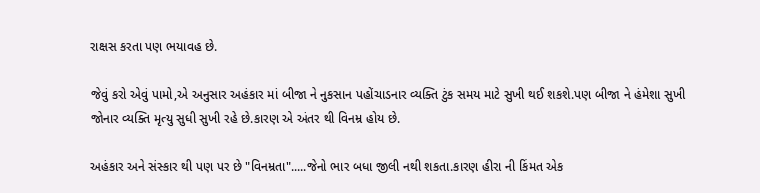રાક્ષસ કરતા પણ ભયાવહ છે.

જેવું કરો એવું પામો,એ અનુસાર અહંકાર માં બીજા ને નુકસાન પહોંચાડનાર વ્યક્તિ ટુંક સમય માટે સુખી થઈ શકશે.પણ બીજા ને હંમેશા સુખી જોનાર વ્યક્તિ મૃત્યુ સુધી સુખી રહે છે.કારણ એ અંતર થી વિનમ્ર હોય છે.

અહંકાર અને સંસ્કાર થી પણ પર છે "વિનમ્રતા".....જેનો ભાર બધા જીલી નથી શકતા.કારણ હીરા ની કિંમત એક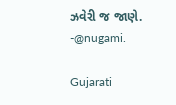ઝવેરી જ જાણે.
-@nugami.

Gujarati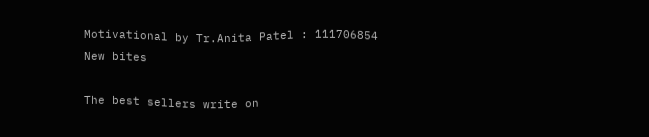Motivational by Tr.Anita Patel : 111706854
New bites

The best sellers write on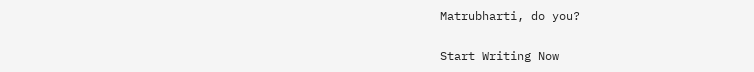Matrubharti, do you?

Start Writing Now